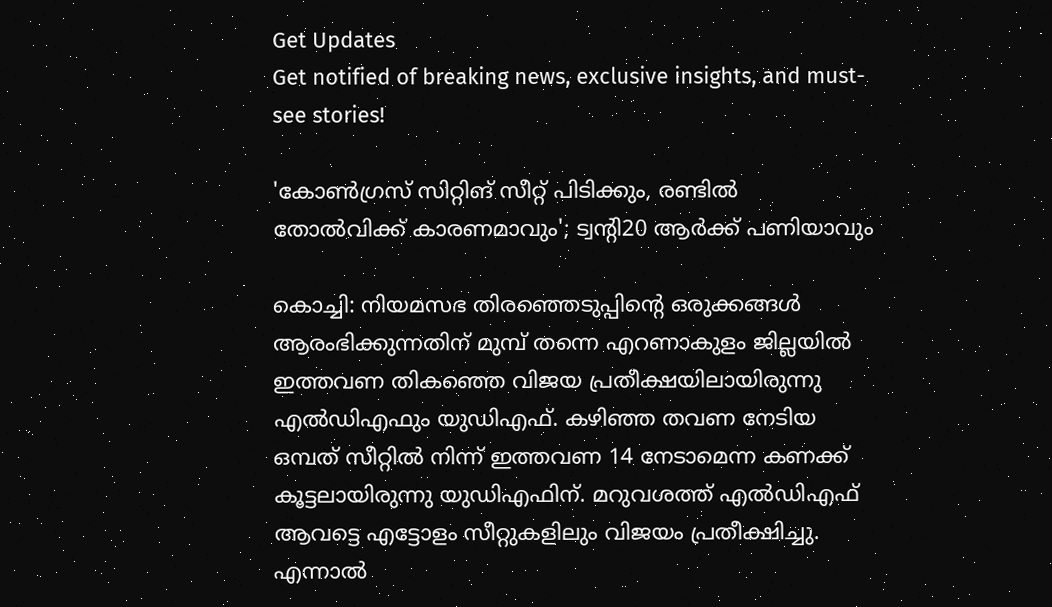Get Updates
Get notified of breaking news, exclusive insights, and must-see stories!

'കോണ്‍ഗ്രസ് സിറ്റിങ് സീറ്റ് പിടിക്കും, രണ്ടില്‍ തോല്‍വിക്ക് കാരണമാവും'; ട്വന്‍റി20 ആര്‍ക്ക് പണിയാവും

കൊച്ചി: നിയമസഭ തിരഞ്ഞെടുപ്പിന്‍റെ ഒരുക്കങ്ങള്‍ ആരംഭിക്കുന്നതിന് മുമ്പ് തന്നെ എറണാകുളം ജില്ലയില്‍ ഇത്തവണ തികഞ്ഞെ വിജയ പ്രതീക്ഷയിലായിരുന്നു എല്‍ഡിഎഫും യുഡിഎഫ്. കഴിഞ്ഞ തവണ നേടിയ ഒമ്പത് സീറ്റില്‍ നിന്ന് ഇത്തവണ 14 നേടാമെന്ന കണക്ക് കൂട്ടലായിരുന്നു യുഡിഎഫിന്. മറുവശത്ത് എല്‍ഡിഎഫ് ആവട്ടെ എട്ടോളം സീറ്റുകളിലും വിജയം പ്രതീക്ഷിച്ചു. എന്നാല്‍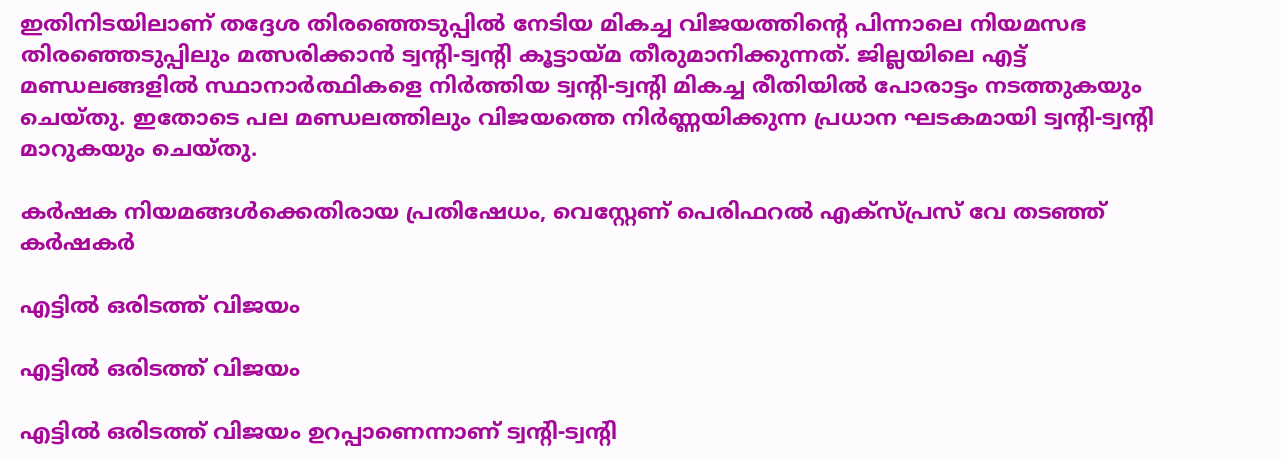ഇതിനിടയിലാണ് തദ്ദേശ തിരഞ്ഞെടുപ്പില്‍ നേടിയ മികച്ച വിജയത്തിന്‍റെ പിന്നാലെ നിയമസഭ തിരഞ്ഞെടുപ്പിലും മത്സരിക്കാന്‍ ട്വന്‍റി-ട്വന്‍റി കൂട്ടായ്മ തീരുമാനിക്കുന്നത്. ജില്ലയിലെ എട്ട് മണ്ഡലങ്ങളില്‍ സ്ഥാനാര്‍ത്ഥികളെ നിര്‍ത്തിയ ട്വന്‍റി-ട്വന്‍റി മികച്ച രീതിയില്‍ പോരാട്ടം നടത്തുകയും ചെയ്തു. ഇതോടെ പല മണ്ഡലത്തിലും വിജയത്തെ നിര്‍ണ്ണയിക്കുന്ന പ്രധാന ഘടകമായി ട്വന്‍റി-ട്വന്‍റി മാറുകയും ചെയ്തു.

കര്‍ഷക നിയമങ്ങള്‍ക്കെതിരായ പ്രതിഷേധം, വെസ്റ്റേണ് പെരിഫറല്‍ എക്‌സ്പ്രസ് വേ തടഞ്ഞ് കര്‍ഷകര്‍

എട്ടില്‍ ഒരിടത്ത് വിജയം

എട്ടില്‍ ഒരിടത്ത് വിജയം

എട്ടില്‍ ഒരിടത്ത് വിജയം ഉറപ്പാണെന്നാണ് ട്വന്‍റി-ട്വന്‍റി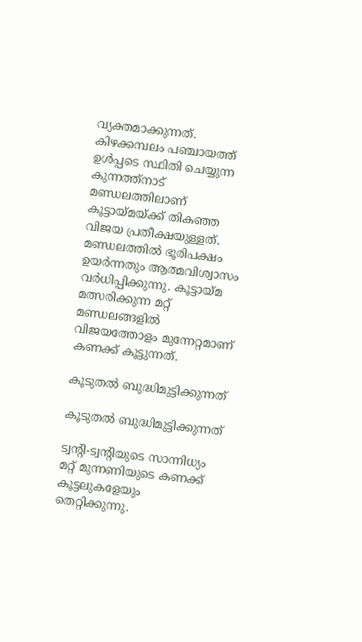വ്യക്തമാക്കുന്നത്. കിഴക്കമ്പലം പഞ്ചായത്ത് ഉള്‍പ്പടെ സ്ഥിതി ചെയ്യുന്ന കുന്നത്ത്നാട് മണ്ഡലത്തിലാണ് കൂട്ടായ്മയ്ക്ക് തികഞ്ഞ വിജയ പ്രതീക്ഷയുള്ളത്. മണ്ഡലത്തില്‍ ഭൂരിപക്ഷം ഉയര്‍ന്നതും ആത്മവിശ്വാസം വര്‍ധിപ്പിക്കുന്നു. കൂട്ടായ്മ മത്സരിക്കുന്ന മറ്റ് മണ്ഡ‍ലങ്ങളില്‍ വിജയത്തോളം മുന്നേറ്റമാണ് കണക്ക് കൂട്ടുന്നത്.

കൂടുതല്‍ ബുദ്ധിമുട്ടിക്കുന്നത്

കൂടുതല്‍ ബുദ്ധിമുട്ടിക്കുന്നത്

ട്വന്‍റി-ട്വന്‍റിയുടെ സാന്നിധ്യം മറ്റ് മുന്നണിയുടെ കണക്ക് കൂട്ടലുകളേയും തെറ്റിക്കുന്നു.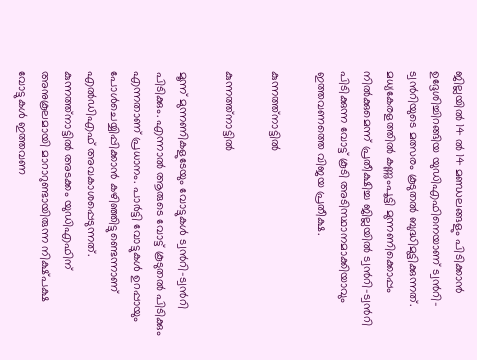ജില്ലയില്‍ 14 ല്‍ 14 മണ്ഡലങ്ങളും പിടിക്കാന്‍ ഉദ്ദേശിച്ചിറങ്ങിയ യുഡിഎഫിനെയാണ് ട്വന്‍റി-ട്വന്‍റിയുടെ മത്സരം കൂടുതല്‍ ബുദ്ധിമുട്ടിക്കുന്നത്. മധ്യകേരളത്തില്‍ കണ്ണുംപൂട്ടി മുന്നണിക്കൊപ്പം നില്‍ക്കുമെന്ന് പ്രതീക്ഷിച്ച ജില്ലയില്‍ ട്വന്‍റി-ട്വന്‍റി പിടിക്കുന്ന വോട്ട് കൂടി അടിസ്ഥാനമാക്കിയാവും ഇത്തവണത്തെ വിജയ പ്രതീക്ഷ.

കുന്നത്ത്നാട്ടില്‍

കുന്നത്ത്നാട്ടില്‍

മൂന്ന് മുന്നണികളുടേയും വോട്ടുകള്‍ ട്വന്‍റി-ട്വന്‍റി പിടിക്കും. എന്നാല്‍ ആരുടെ വോട്ട് കൂടുതല്‍ പിടിക്കും എന്നതാണ് പ്രധാനം. പാര്‍ട്ടി വോട്ടുകള്‍ ഉറപ്പായും പോള്‍ചെയ്യിപ്പിക്കാന്‍ കഴിഞ്ഞിട്ടുണ്ടെന്നാണ് എല്‍ഡിഎഫ് അവകാശപ്പെടുന്നത്. കുന്നത്ത്നാട്ടില്‍ അടക്കം യുഡിഎഫിന് അനുകൂലമായി മാറാറുണ്ടായിരുന്ന നിക്ഷ്പക്ഷ വോട്ടുകള്‍ ഇത്തവണ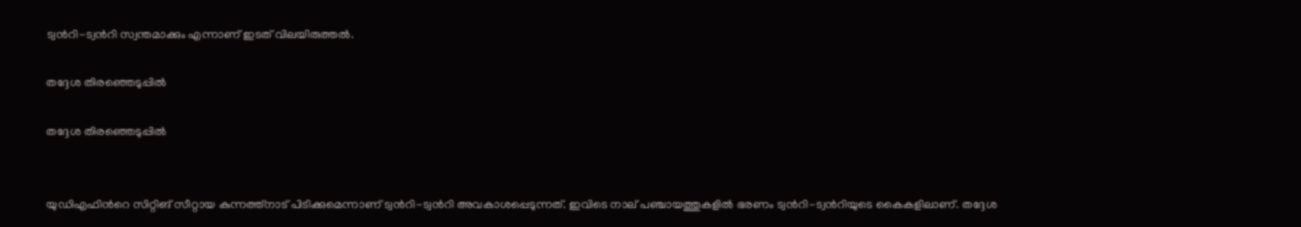ട്വന്‍റി-ട്വന്‍റി സ്വന്തമാക്കും എന്നാണ് ഇടത് വിലയിരുത്തല്‍.

തദ്ദേശ തിരഞ്ഞെടുപ്പില്‍

തദ്ദേശ തിരഞ്ഞെടുപ്പില്‍


യുഡിഎഫിന്‍റെ സിറ്റിങ് സീറ്റായ കുന്നത്ത്നാട് പിടിക്കുമെന്നാണ് ട്വന്‍റി-ട്വന്‍റി അവകാശപ്പെടുന്നത്. ഇവിടെ നാല് പഞ്ചായത്തുകളില്‍ ഭരണം ട്വന്‍റി-ട്വന്‍റിയുടെ കൈകളിലാണ്. തദ്ദേശ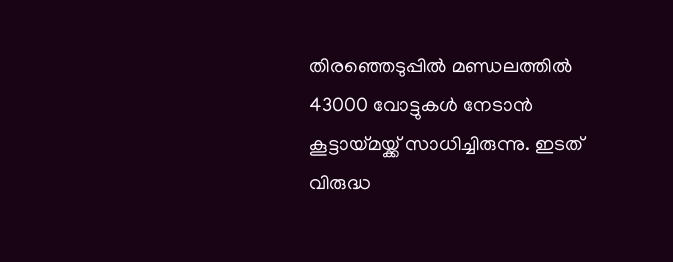തിരഞ്ഞെടുപ്പില്‍ മണ്ഡലത്തില്‍ 43000 വോട്ടുകള്‍ നേടാന്‍ കൂട്ടായ്മയ്ക്ക് സാധിച്ചിരുന്നു. ഇടത് വിരുദ്ധ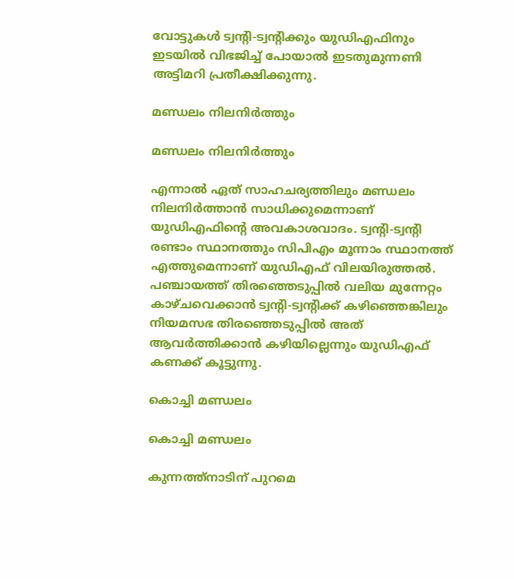വോട്ടുകള്‍ ട്വന്‍റി-ട്വന്‍റിക്കും യുഡിഎഫിനും ഇടയില്‍ വിഭജിച്ച് പോയാല്‍ ഇടതുമുന്നണി അട്ടിമറി പ്രതീക്ഷിക്കുന്നു.

മണ്ഡലം നിലനിര്‍ത്തും

മണ്ഡലം നിലനിര്‍ത്തും

എന്നാല്‍ ഏത് സാഹചര്യത്തിലും മണ്ഡലം നിലനിര്‍ത്താന്‍ സാധിക്കുമെന്നാണ് യുഡിഎഫിന്‍റെ അവകാശവാദം. ട്വന്‍റി-ട്വന്‍റി രണ്ടാം സ്ഥാനത്തും സിപിഎം മൂന്നാം സ്ഥാനത്ത് എത്തുമെന്നാണ് യുഡിഎഫ് വിലയിരുത്തല്‍. പഞ്ചായത്ത് തിരഞ്ഞെടുപ്പില്‍ വലിയ മുന്നേറ്റം കാഴ്ചവെക്കാന്‍ ട്വന്‍റി-ട്വന്‍റിക്ക് കഴിഞ്ഞെങ്കിലും നിയമസഭ തിരഞ്ഞെടുപ്പില്‍ അത് ആവര്‍ത്തിക്കാന്‍ കഴിയില്ലെന്നും യുഡിഎഫ് കണക്ക് കൂട്ടുന്നു.

കൊച്ചി മണ്ഡലം

കൊച്ചി മണ്ഡലം

കുന്നത്ത്നാടിന് പുറമെ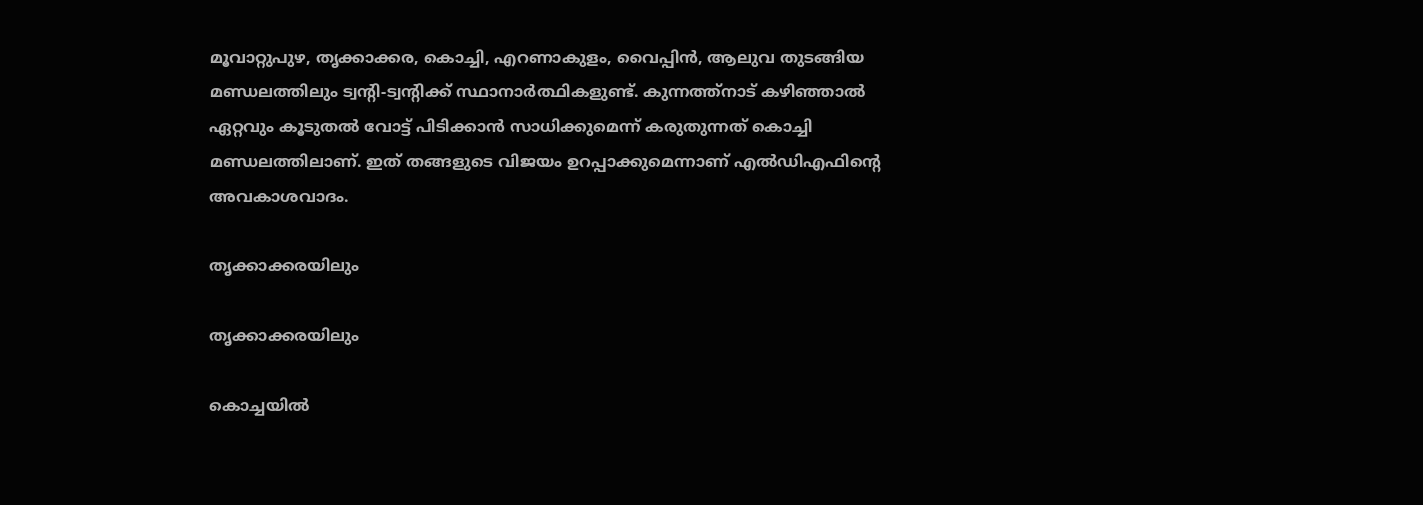മൂവാറ്റുപുഴ, തൃക്കാക്കര, കൊച്ചി, എറണാകുളം, വൈപ്പിന്‍, ആലുവ തുടങ്ങിയ മണ്ഡലത്തിലും ട്വന്‍റി-ട്വന്‍റിക്ക് സ്ഥാനാര്‍ത്ഥികളുണ്ട്. കുന്നത്ത്നാട് കഴിഞ്ഞാല്‍ ഏറ്റവും കൂടുതല്‍ വോട്ട് പിടിക്കാന്‍ സാധിക്കുമെന്ന് കരുതുന്നത് കൊച്ചി മണ്ഡലത്തിലാണ്. ഇത് തങ്ങളുടെ വിജയം ഉറപ്പാക്കുമെന്നാണ് എല്‍ഡിഎഫിന്‍റെ അവകാശവാദം.

തൃക്കാക്കരയിലും

തൃക്കാക്കരയിലും

കൊച്ചയില്‍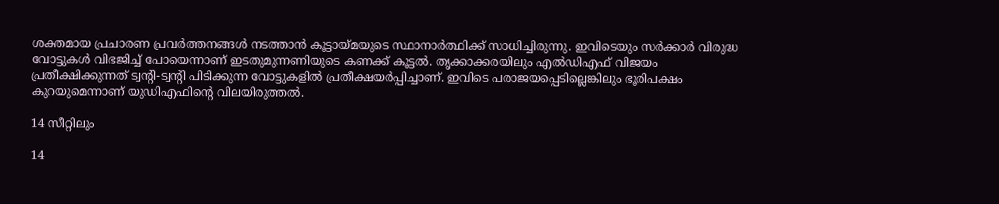ശക്തമായ പ്രചാരണ പ്രവര്‍ത്തനങ്ങള്‍ നടത്താന്‍ കൂട്ടായ്മയുടെ സ്ഥാനാര്‍ത്ഥിക്ക് സാധിച്ചിരുന്നു. ഇവിടെയും സര്‍ക്കാര്‍ വിരുദ്ധ വോട്ടുകള്‍ വിഭജിച്ച് പോയെന്നാണ് ഇടതുമുന്നണിയുടെ കണക്ക് കൂട്ടല്‍. തൃക്കാക്കരയിലും എല്‍ഡിഎഫ് വിജയം പ്രതീക്ഷിക്കുന്നത് ട്വന്‍റി-ട്വന്‍റി പിടിക്കുന്ന വോട്ടുകളില്‍ പ്രതീക്ഷയര്‍പ്പിച്ചാണ്. ഇവിടെ പരാജയപ്പെടില്ലെങ്കിലും ഭൂരിപക്ഷം കുറയുമെന്നാണ് യുഡിഎഫിന്‍റെ വിലയിരുത്തല്‍.

14 സീറ്റിലും

14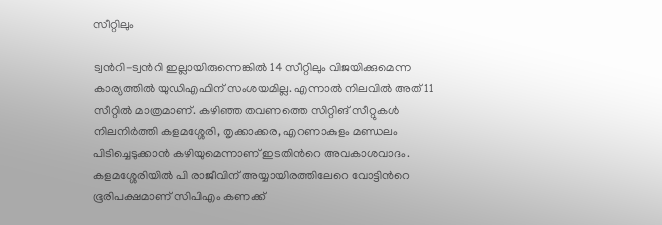സീറ്റിലും

ട്വന്‍റി-ട്വന്‍റി ഇല്ലായിരുന്നെങ്കില്‍ 14 സീറ്റിലും വിജയിക്കുമെന്ന കാര്യത്തില്‍ യുഡിഎഫിന് സംശയമില്ല. എന്നാല്‍ നിലവില്‍ അത് 11 സീറ്റില്‍ മാത്രമാണ്. കഴിഞ്ഞ തവണത്തെ സിറ്റിങ് സീറ്റുകള്‍ നിലനിര്‍ത്തി കളമശ്ശേരി, തൃക്കാക്കര, എറണാകുളം മണ്ഡലം പിടിച്ചെടുക്കാന്‍ കഴിയുമെന്നാണ് ഇടതിന്‍റെ അവകാശവാദം. കളമശ്ശേരിയില്‍ പി രാജീവിന് അയ്യായിരത്തിലേറെ വോട്ടിന്‍റെ ഭൂരിപക്ഷമാണ് സിപിഎം കണക്ക്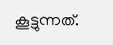കൂട്ടുന്നത്.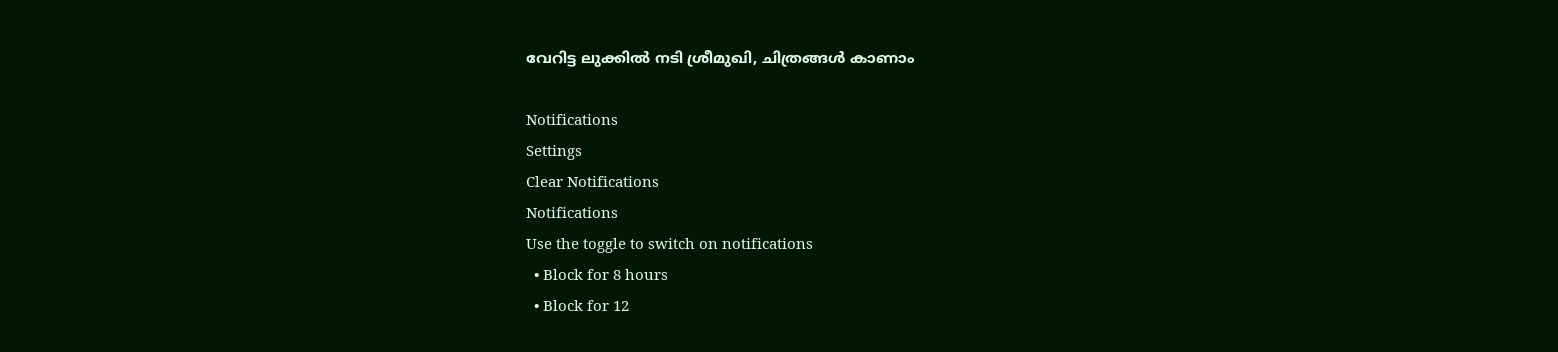വേറിട്ട ലുക്കില്‍ നടി ശ്രീമുഖി, ചിത്രങ്ങള്‍ കാണാം

Notifications
Settings
Clear Notifications
Notifications
Use the toggle to switch on notifications
  • Block for 8 hours
  • Block for 12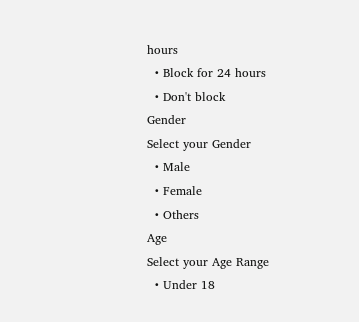hours
  • Block for 24 hours
  • Don't block
Gender
Select your Gender
  • Male
  • Female
  • Others
Age
Select your Age Range
  • Under 18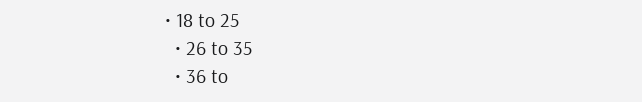• 18 to 25
  • 26 to 35
  • 36 to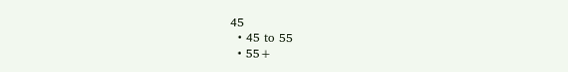45
  • 45 to 55
  • 55+